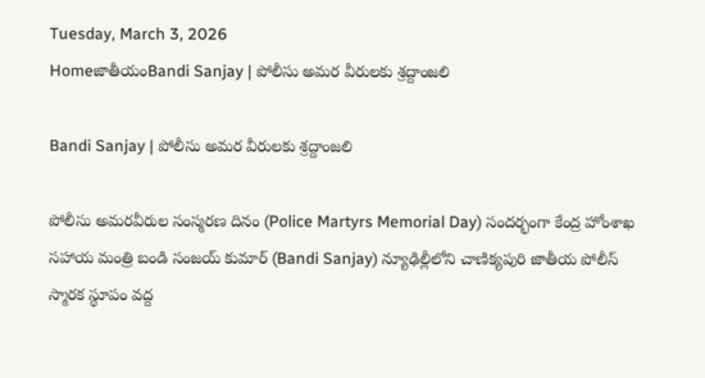Tuesday, March 3, 2026
HomeజాతీయంBandi Sanjay | పోలీసు అమర వీరులకు శ్రద్దాంజలి

Bandi Sanjay | పోలీసు అమర వీరులకు శ్రద్దాంజలి

పోలీసు అమరవీరుల సంస్మరణ దినం (Police Martyrs Memorial Day) సందర్భంగా కేంద్ర హోంశాఖ సహాయ మంత్రి బండి సంజయ్ కుమార్ (Bandi Sanjay) న్యూఢిల్లీలోని చాణిక్యపురి జాతీయ పోలీస్ స్మారక స్థూపం వద్ద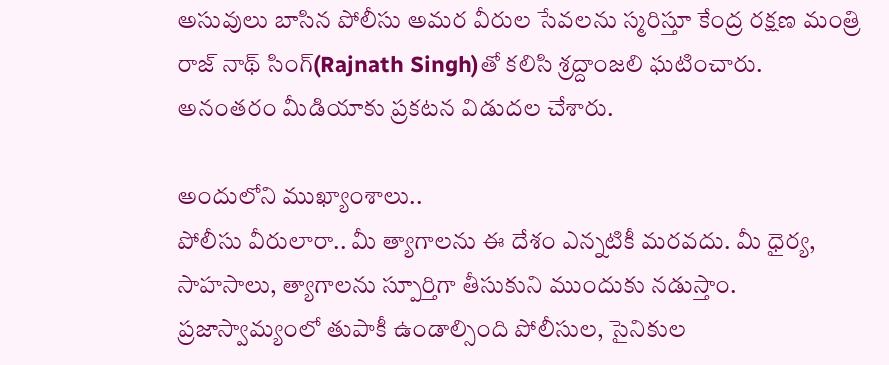అసువులు బాసిన పోలీసు అమర వీరుల సేవలను స్మరిస్తూ కేంద్ర రక్షణ మంత్రి రాజ్ నాథ్ సింగ్(Rajnath Singh)తో కలిసి శ్రద్దాంజలి ఘటించారు. అనంతరం మీడియాకు ప్రకటన విడుదల చేశారు.

అందులోని ముఖ్యాంశాలు..
పోలీసు వీరులారా.. మీ త్యాగాలను ఈ దేశం ఎన్నటికీ మరవదు. మీ ధైర్య, సాహసాలు, త్యాగాలను స్పూర్తిగా తీసుకుని ముందుకు నడుస్తాం. ప్రజాస్వామ్యంలో తుపాకీ ఉండాల్సింది పోలీసుల, సైనికుల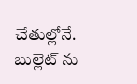చేతుల్లోనే. బుల్లెట్ ను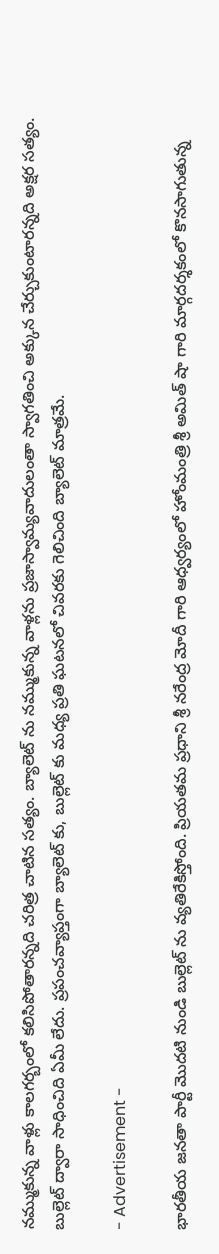నమ్ముకున్న వాళ్లు కాలగర్బంలో కలిసిపోతారన్నది చరిత్ర చాటిన సత్యం. బ్యాలెట్ ను నమ్ముకున్న వాళ్లను ప్రజాస్వామ్యవాదులంతా స్వాగతించి అక్కున చేర్చుకుంటారన్నది అక్షర సత్యం. బుల్లెట్ ద్వారా సాధించిది ఏమీ లేదు. ప్రపంచవ్యాప్తంగా బ్యాలెట్ కు, బుల్లెట్ కు మధ్య ప్రతి ఘటనలో చివరకు గెలిచింది బ్యాలెట్ మాత్రమే.

- Advertisement -

భారతీయ జనతా పార్టీ మొదటి నుండి బుల్లెట్ ను వ్యతిరేకిస్తోంది. ప్రియతమ ప్రధాని శ్రీ నరేంద్ర మోదీ గారి ఆధ్వర్యంలో హోంమంత్రి శ్రీ అమిత్ షా గారి మార్గదర్శకంలో కొనసాగుతున్న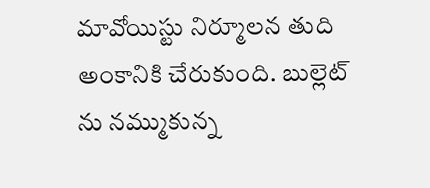మావోయిస్టు నిర్మూలన తుది అంకానికి చేరుకుంది. బుల్లెట్ ను నమ్ముకున్న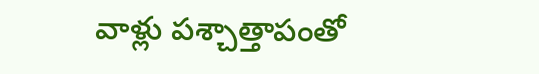వాళ్లు పశ్చాత్తాపంతో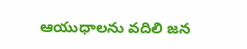ఆయుధాలను వదిలి జన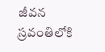జీవన స్రవంతిలోకి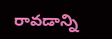రావడాన్ని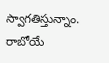స్వాగతిస్తున్నాం. రాబోయే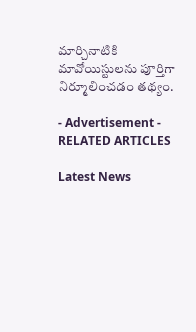మార్చినాటికి మావోయిస్టులను పూర్తిగా నిర్మూలించడం తథ్యం.

- Advertisement -
RELATED ARTICLES

Latest News